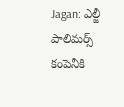Jagan: ఎల్జీ పాలిమర్స్ కంపెనీకి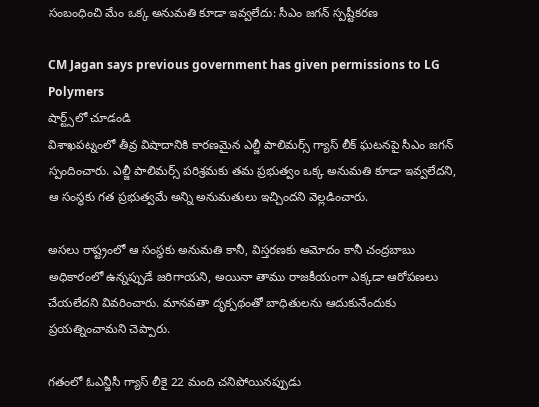సంబంధించి మేం ఒక్క అనుమతి కూడా ఇవ్వలేదు: సీఎం జగన్ స్పష్టీకరణ

CM Jagan says previous government has given permissions to LG Polymers
షార్ట్స్‌లో చూడండి
విశాఖపట్నంలో తీవ్ర విషాదానికి కారణమైన ఎల్జీ పాలిమర్స్ గ్యాస్ లీక్ ఘటనపై సీఎం జగన్ స్పందించారు. ఎల్జీ పాలిమర్స్ పరిశ్రమకు తమ ప్రభుత్వం ఒక్క అనుమతి కూడా ఇవ్వలేదని, ఆ సంస్థకు గత ప్రభుత్వమే అన్ని అనుమతులు ఇచ్చిందని వెల్లడించారు.

అసలు రాష్ట్రంలో ఆ సంస్థకు అనుమతి కానీ, విస్తరణకు ఆమోదం కానీ చంద్రబాబు అధికారంలో ఉన్నప్పుడే జరిగాయని, అయినా తాము రాజకీయంగా ఎక్కడా ఆరోపణలు చేయలేదని వివరించారు. మానవతా దృక్పథంతో బాధితులను ఆదుకునేందుకు ప్రయత్నించామని చెప్పారు.

గతంలో ఓఎన్జీసీ గ్యాస్ లీకై 22 మంది చనిపోయినప్పుడు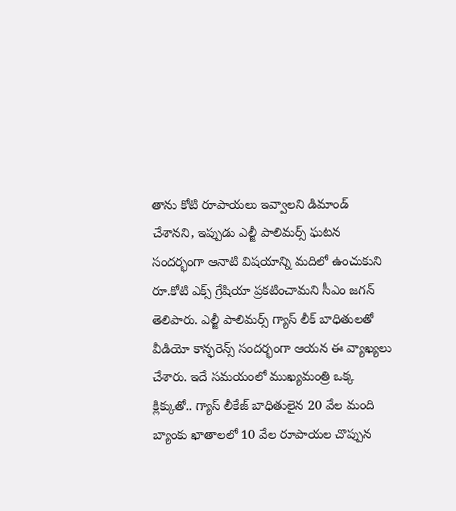తాను కోటి రూపాయలు ఇవ్వాలని డిమాండ్ చేశానని, ఇప్పుడు ఎల్జీ పాలిమర్స్ ఘటన సందర్భంగా ఆనాటి విషయాన్ని మదిలో ఉంచుకుని రూ.కోటి ఎక్స్ గ్రేషియా ప్రకటించామని సీఎం జగన్ తెలిపారు. ఎల్జీ పాలిమర్స్ గ్యాస్ లీక్ బాధితులతో వీడియో కాన్ఫరెన్స్ సందర్భంగా ఆయన ఈ వ్యాఖ్యలు చేశారు. ఇదే సమయంలో ముఖ్యమంత్రి ఒక్క క్లిక్కుతో.. గ్యాస్ లీకేజ్ బాధితులైన 20 వేల మంది బ్యాంకు ఖాతాలలో 10 వేల రూపాయల చొప్పున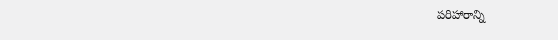పరిహారాన్ని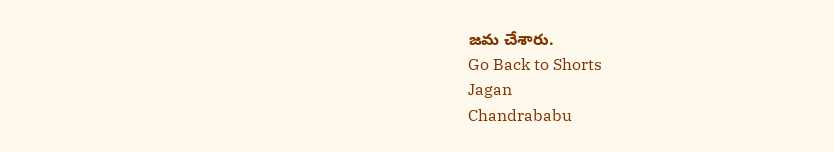జమ చేశారు.
Go Back to Shorts
Jagan
Chandrababu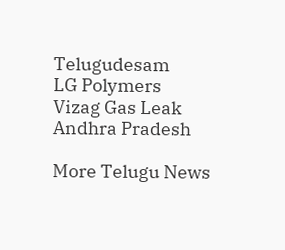Telugudesam
LG Polymers
Vizag Gas Leak
Andhra Pradesh

More Telugu News